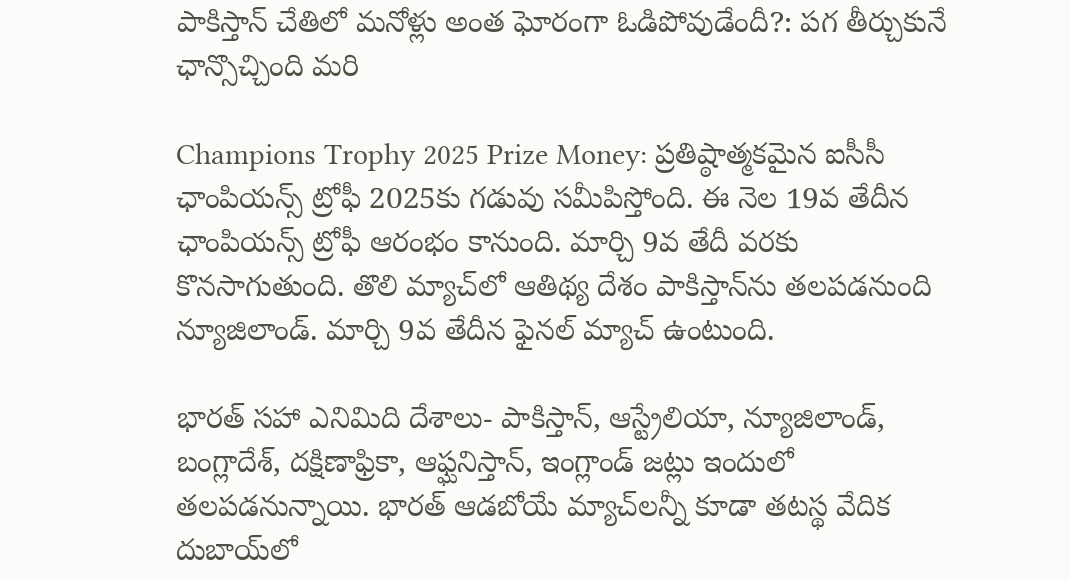పాకిస్తాన్ చేతిలో మనోళ్లు అంత ఘోరంగా ఓడిపోవుడేందీ?: పగ తీర్చుకునే ఛాన్సొచ్చింది మరి

Champions Trophy 2025 Prize Money: ప్రతిష్ఠాత్మకమైన ఐసీసీ ఛాంపియన్స్ ట్రోఫీ 2025కు గడువు సమీపిస్తోంది. ఈ నెల 19వ తేదీన ఛాంపియన్స్ ట్రోఫీ ఆరంభం కానుంది. మార్చి 9వ తేదీ వరకు కొనసాగుతుంది. తొలి మ్యాచ్‌‌లో ఆతిథ్య దేశం పాకిస్తాన్‌ను తలపడనుంది న్యూజిలాండ్. మార్చి 9వ తేదీన ఫైనల్ మ్యాచ్ ఉంటుంది.

భారత్ సహా ఎనిమిది దేశాలు- పాకిస్తాన్, ఆస్ట్రేలియా, న్యూజిలాండ్, బంగ్లాదేశ్, దక్షిణాఫ్రికా, ఆఫ్ఘనిస్తాన్, ఇంగ్లాండ్ జట్లు ఇందులో తలపడనున్నాయి. భారత్ ఆడబోయే మ్యాచ్‌లన్నీ కూడా తటస్థ వేదిక దుబాయ్‌లో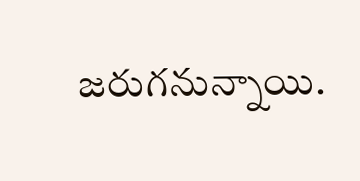జరుగనున్నాయి.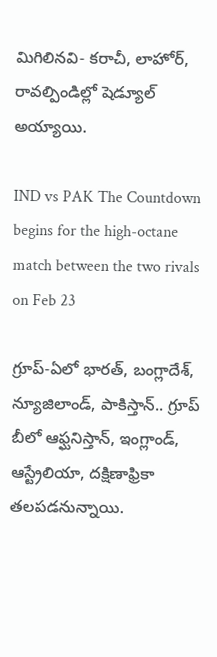మిగిలినవి- కరాచీ, లాహోర్, రావల్పిండిల్లో షెడ్యూల్ అయ్యాయి.

IND vs PAK The Countdown begins for the high-octane match between the two rivals on Feb 23

గ్రూప్-ఏలో భారత్, బంగ్లాదేశ్, న్యూజిలాండ్, పాకిస్తాన్.. గ్రూప్ బీలో ఆఫ్ఘనిస్తాన్, ఇంగ్లాండ్, ఆస్ట్రేలియా, దక్షిణాఫ్రికా తలపడనున్నాయి.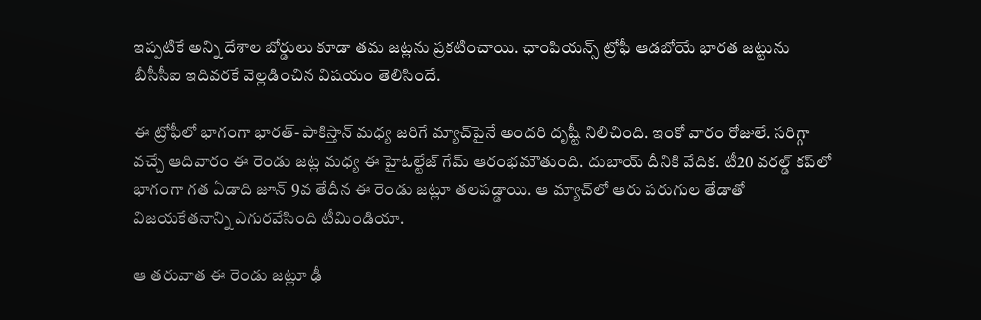ఇప్పటికే అన్ని దేశాల బోర్డులు కూడా తమ జట్లను ప్రకటించాయి. ఛాంపియన్స్ ట్రోఫీ ఆడబోయే భారత జట్టును బీసీసీఐ ఇదివరకే వెల్లడించిన విషయం తెలిసిందే.

ఈ ట్రోఫీలో భాగంగా భారత్- పాకిస్తాన్ మధ్య జరిగే మ్యాచ్‌పైనే అందరి దృష్టీ నిలిచింది. ఇంకో వారం రోజులే. సరిగ్గా వచ్చే ఆదివారం ఈ రెండు జట్ల మధ్య ఈ హైఓల్టేజ్ గేమ్ ఆరంభమౌతుంది. దుబాయ్ దీనికి వేదిక. టీ20 వరల్డ్ కప్‌లో భాగంగా గత ఏడాది జూన్ 9వ తేదీన ఈ రెండు జట్లూ తలపడ్డాయి. ఆ మ్యాచ్‌లో ఆరు పరుగుల తేడాతో విజయకేతనాన్ని ఎగురవేసింది టీమిండియా.

ఆ తరువాత ఈ రెండు జట్లూ ఢీ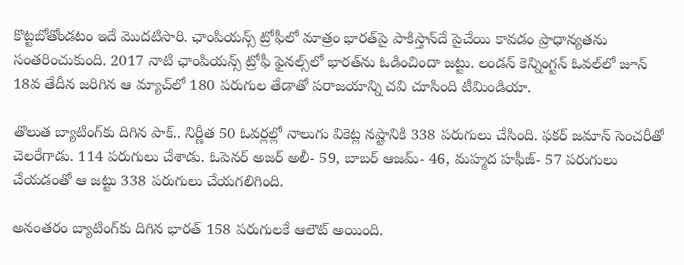కొట్టబోతోండటం ఇదే మొదటిసారి. ఛాంపియన్స్ ట్రోఫీలో మాత్రం భారత్‌పై పాకిస్తాన్‌దే పైచేయి కావడం ప్రాధాన్యతను సంతరించుకుంది. 2017 నాటి ఛాంపియన్స్ ట్రోఫీ ఫైనల్స్‌లో భారత్‌ను ఓడించిందా జట్టు. లండన్ కెన్నింగ్టన్ ఓవల్‌లో జూన్ 18వ తేదీన జరిగిన ఆ మ్యాచ్‌లో 180 పరుగుల తేడాతో పరాజయాన్ని చవి చూసింది టీమిండియా.

తొలుత బ్యాటింగ్‌కు దిగిన పాక్.. నిర్ణీత 50 ఓవర్లల్లో నాలుగు వికెట్ల నష్టానికి 338 పరుగులు చేసింది. ఫకర్ జమాన్ సెంచరీతో చెలరేగాడు. 114 పరుగులు చేశాడు. ఓపెనర్ అజర్ అలీ- 59, బాబర్ ఆజమ్- 46, మహ్మద హఫీజ్- 57 పరుగులు చేయడంతో ఆ జట్టు 338 పరుగులు చేయగలిగింది.

అనంతరం బ్యాటింగ్‌కు దిగిన భారత్ 158 పరుగులకే ఆలౌట్ అయింది.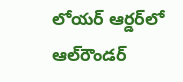లోయర్ ఆర్డర్‌లో ఆల్‌రౌండర్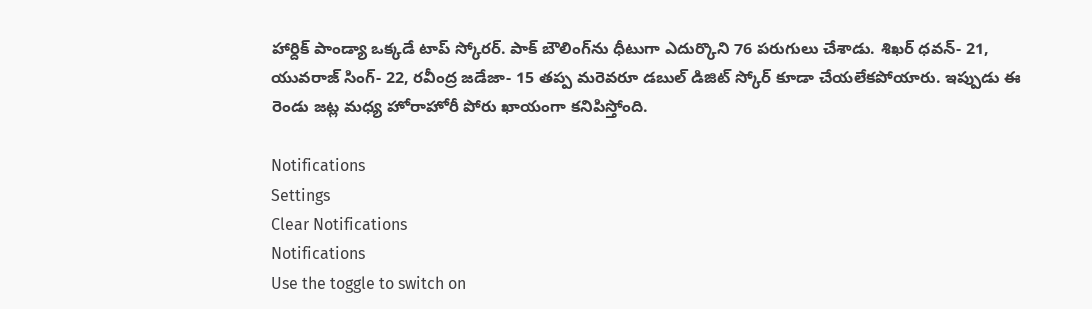హార్దిక్ పాండ్యా ఒక్కడే టాప్ స్కోరర్. పాక్ బౌలింగ్‌ను ధీటుగా ఎదుర్కొని 76 పరుగులు చేశాడు. శిఖర్ ధవన్- 21, యువరాజ్ సింగ్- 22, రవీంద్ర జడేజా- 15 తప్ప మరెవరూ డబుల్ డిజిట్ స్కోర్ కూడా చేయలేకపోయారు. ఇప్పుడు ఈ రెండు జట్ల మధ్య హోరాహోరీ పోరు ఖాయంగా కనిపిస్తోంది.

Notifications
Settings
Clear Notifications
Notifications
Use the toggle to switch on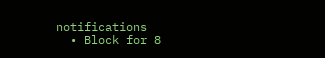notifications
  • Block for 8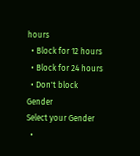hours
  • Block for 12 hours
  • Block for 24 hours
  • Don't block
Gender
Select your Gender
  •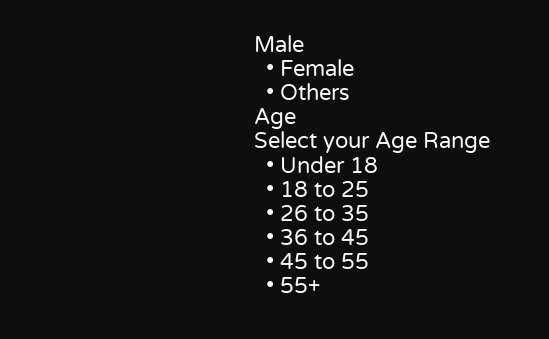Male
  • Female
  • Others
Age
Select your Age Range
  • Under 18
  • 18 to 25
  • 26 to 35
  • 36 to 45
  • 45 to 55
  • 55+